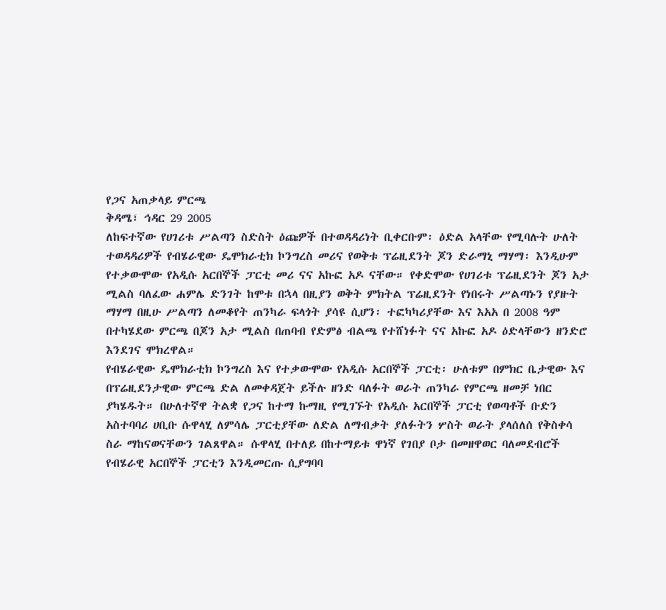የጋና አጠቃላይ ምርጫ
ቅዳሜ፣ ኅዳር 29 2005
ለከፍተኛው የሀገሪቱ ሥልጣን ስድስት ዕጩዎች በተወዳዳሪነት ቢቀርቡም፡ ዕድል አላቸው የሚባሉት ሁለት ተወዳዳሪዎች የብሄራዊው ዴሞክራቲክ ኮንግረስ መሪና የወቅቱ ፕሬዚደንት ጆን ድራማኒ ማሃማ፡ እንዲሁም የተቃውሞው የአዲሱ አርበኞች ፓርቲ መሪ ናና አኩፎ አዶ ናቸው። የቀድሞው የሀገሪቱ ፕሬዚደንት ጆን አታ ሚልስ ባለፈው ሐምሌ ድንገት ከሞቱ በኋላ በዚያን ወቅት ምክትል ፕሬዚደንት የነበሩት ሥልጣኑን የያዙት ማሃማ በዚሁ ሥልጣን ለመቆየት ጠንካራ ፍላጎት ያሳዩ ሲሆን፡ ተፎካካሪያቸው እና እአአ በ 2008 ዓም በተካሄደው ምርጫ በጆን አታ ሚልስ በጠባብ የድምፅ ብልጫ የተሸነፉት ናና አኩፎ አዶ ዕድላቸውን ዘንድሮ እንደገና ሞክረዋል።
የብሄራዊው ዴሞክራቲክ ኮንግረስ እና የተቃውሞው የአዲሱ አርበኞች ፓርቲ፡ ሁለቱም በምክር ቤታዊው እና በፕሬዚደንታዊው ምርጫ ድል ለመቀዳጀት ይችሉ ዘንድ ባለፉት ወራት ጠንካራ የምርጫ ዘመቻ ነበር ያካሄዱት። በሁለተኛዋ ትልቋ የጋና ከተማ ኩማዚ የሚገኙት የአዲሱ አርበኞች ፓርቲ የወጣቶች ቡድን አስተባባሪ ሀቢቡ ሱዋላሂ ለምሳሌ ፓርቲያቸው ለድል ለማብቃት ያለፉትን ሦስት ወራት ያላሰለሰ የቅስቀሳ ስራ ማከናወናቸውን ገልጸዋል። ሱዋላሂ በተለይ በከተማይቱ ዋነኛ የገበያ ቦታ በመዘዋወር ባለመደብሮች የብሄራዊ አርበኞች ፓርቲን እንዲመርጡ ሲያግባባ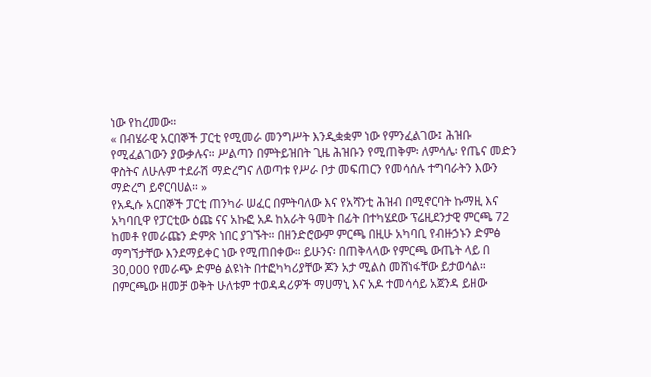ነው የከረመው።
« በብሄራዊ አርበኞች ፓርቲ የሚመራ መንግሥት እንዲቋቋም ነው የምንፈልገው፤ ሕዝቡ የሚፈልገውን ያውቃሉና። ሥልጣን በምትይዝበት ጊዜ ሕዝቡን የሚጠቅም፡ ለምሳሌ፡ የጤና መድን ዋስትና ለሁሉም ተደራሽ ማድረግና ለወጣቱ የሥራ ቦታ መፍጠርን የመሳሰሉ ተግባራትን እውን ማድረግ ይኖርባሀል። »
የአዲሱ አርበኞች ፓርቲ ጠንካራ ሠፈር በምትባለው እና የአሻንቲ ሕዝብ በሚኖርባት ኩማዚ እና አካባቢዋ የፓርቲው ዕጩ ናና አኩፎ አዶ ከአራት ዓመት በፊት በተካሄደው ፕሬዚደንታዊ ምርጫ 72 ከመቶ የመራጩን ድምጽ ነበር ያገኙት። በዘንድሮውም ምርጫ በዚሁ አካባቢ የብዙኃኑን ድምፅ ማግኘታቸው እንደማይቀር ነው የሚጠበቀው። ይሁንና፡ በጠቅላላው የምርጫ ውጤት ላይ በ 30,000 የመራጭ ድምፅ ልዩነት በተፎካካሪያቸው ጆን አታ ሚልስ መሸነፋቸው ይታወሳል። በምርጫው ዘመቻ ወቅት ሁለቱም ተወዳዳሪዎች ማሀማኒ እና አዶ ተመሳሳይ አጀንዳ ይዘው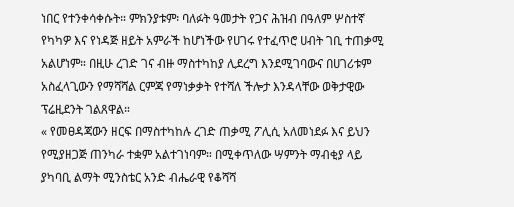ነበር የተንቀሳቀሱት። ምክንያቱም፡ ባለፉት ዓመታት የጋና ሕዝብ በዓለም ሦስተኛ የካካዎ እና የነዳጅ ዘይት አምራች ከሆነችው የሀገሩ የተፈጥሮ ሀብት ገቢ ተጠቃሚ አልሆነም። በዚሁ ረገድ ገና ብዙ ማስተካከያ ሊደረግ እንደሚገባውና በሀገሪቱም አስፈላጊውን የማሻሻል ርምጃ የማነቃቃት የተሻለ ችሎታ እንዳላቸው ወቅታዊው ፕሬዚደንት ገልጸዋል።
« የመፀዳጃውን ዘርፍ በማስተካከሉ ረገድ ጠቃሚ ፖሊሲ አለመነደፉ እና ይህን የሚያዘጋጅ ጠንካራ ተቋም አልተገነባም። በሚቀጥለው ሣምንት ማብቂያ ላይ ያካባቢ ልማት ሚንስቴር አንድ ብሔራዊ የቆሻሻ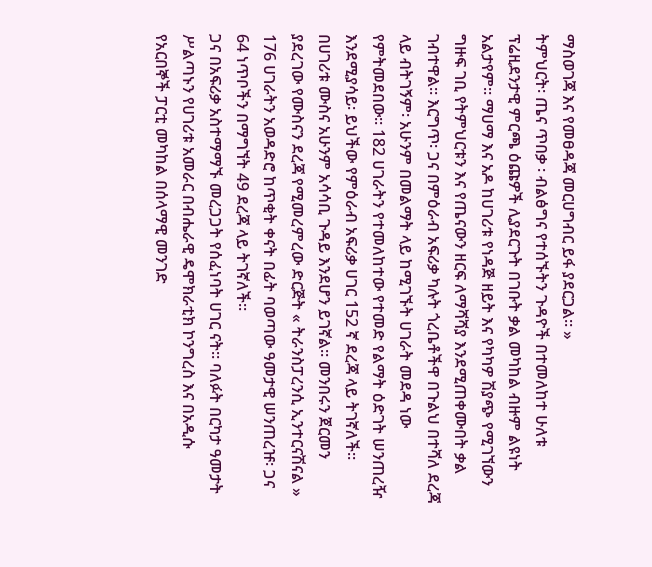ማስወገጃ እና የመፀዳጃ መርሀግብር ይፋ ያደርጋል። »
ትምህርት፡ ጤና ጥበቃ ፡ ብልፅግና የተሰኙትን ጉዳዮች በተመለከተ ሁለቱ ፕሬዚደንታዊ ምርጫ ዕጩዎች ሊያደርጉት በገቡት ቃል መካከል ብዙም ልዩነት አልታየም። ማሀማ እና አዶ ከሀገሪቱ የነዳጅ ዘይት እና የካካዎ ሽያጭ የሚገኘውን ግዙፍ ገቢ የትምህርቱን እና የጤናውን ዘርፍ ለማሻሻያ እንደሚጠቀሙበት ቃል ገብተዋል። እርግጥ፡ ጋና በምዕራብ አፍሪቃ ካሉት ጎረቤቶችዋ በጉልህ በተሻለ ደረጃ ላይ ብትገኝም፡ አሁንም በመልማት ላይ ከሚገኙት ሀገራት መደዳ ነው የምትመደበው። 182 ሀገራትን የተመለከተው የተመድ የልማት ዕድገት ሠንጠረዥ እንደሚያሳይ፡ ይህችው የምዕራብ አፍሪቃ ሀገር 152 ኛ ደረጃ ላይ ትገኛለች። በሀገሪቱ ሙስና አሁንም አሳሳቢ ጉዳይ እንደሆን ይገኛል። መንበሩን ጀርመን ያደረገው የሙስናን ደረጃ የሚመረምረው ድርጅት « ትራንስፓረንሲ ኢንተርናሽናል » 176 ሀገራትን አወዳድሮ ከጥቂት ቀናት በፊት ባወጣው ዓመታዊ ሠንጠረዡ፡ ጋና 64 ነጥቦችን በማግኘት 49 ደረጃ ላይ ትገኛለች።
ጋና በአፍሪቃ አስተማማኙ መረጋጋት የሰፈነባት ሀገር ናት። ባለፉት በርካታ ዓመታት ሥልጣኑን የሀገሪቱ አመራር በብሔራዊ ዴሞክራቲክ ኮንግረስ እና በአዲሱ የአርበኞች ፓርቲ መካከል በሰላማዊ መንገድ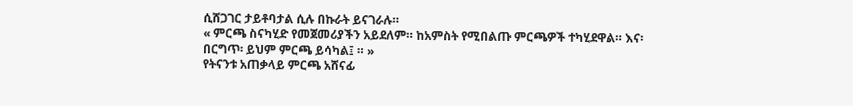ሲሸጋገር ታይቶባታል ሲሉ በኩራት ይናገራሉ።
« ምርጫ ስናካሂድ የመጀመሪያችን አይደለም። ከአምስት የሚበልጡ ምርጫዎች ተካሂደዋል። እና፡ በርግጥ፡ ይህም ምርጫ ይሳካል፤ ። »
የትናንቱ አጠቃላይ ምርጫ አሸናፊ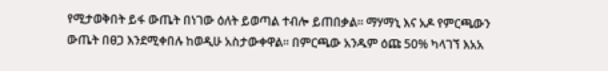የሚታወቅበት ይፋ ውጤት በነገው ዕለት ይወጣል ተብሎ ይጠበቃል። ማሃማኒ እና አዶ የምርጫውን ውጤት በፀጋ እንደሚቀበሉ ከወዲሁ አስታውቀዋል። በምርጫው አንዱም ዕጩ 50% ካላገኘ እአአ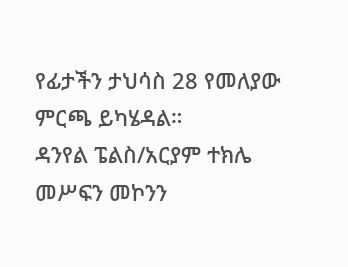የፊታችን ታህሳስ 28 የመለያው ምርጫ ይካሄዳል።
ዳንየል ፔልስ/አርያም ተክሌ
መሥፍን መኮንን